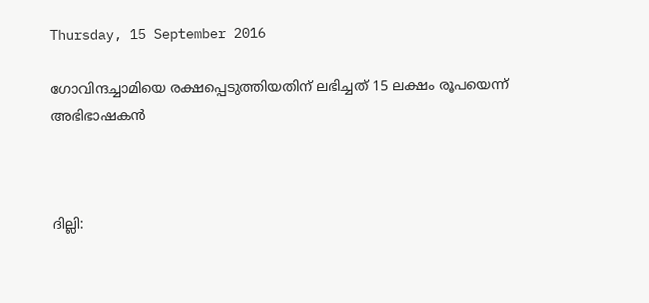Thursday, 15 September 2016

ഗോവിന്ദച്ചാമിയെ രക്ഷപ്പെടുത്തിയതിന് ലഭിച്ചത് 15 ലക്ഷം രൂപയെന്ന് അഭിഭാഷകന്‍



ദില്ലി: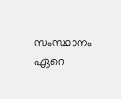സംസ്ഥാനം ഏറെ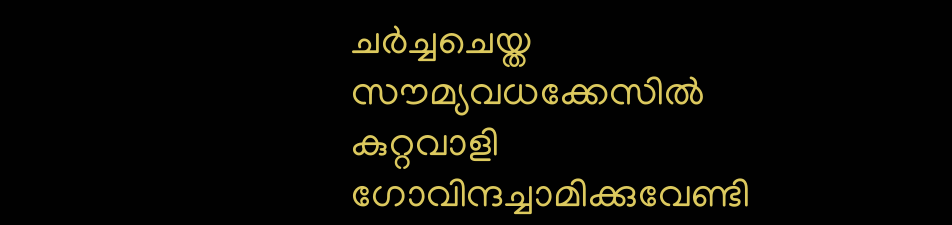ചര്‍ച്ചചെയ്ത സൗമ്യവധക്കേസില്‍ കുറ്റവാളി ഗോവിന്ദച്ചാമിക്കുവേണ്ടി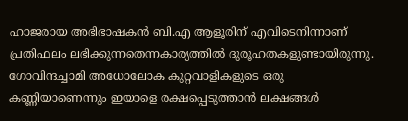ഹാജരായ അഭിഭാഷകന്‍ ബി.എ ആളൂരിന് എവിടെനിന്നാണ് പ്രതിഫലം ലഭിക്കുന്നതെന്നകാര്യത്തില്‍ ദുരൂഹതകളുണ്ടായിരുന്നു. ഗോവിന്ദച്ചാമി അധോലോക കുറ്റവാളികളുടെ ഒരു കണ്ണിയാണെന്നും ഇയാളെ രക്ഷപ്പെടുത്താന്‍ ലക്ഷങ്ങള്‍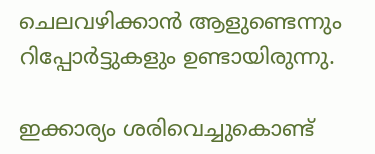ചെലവഴിക്കാന്‍ ആളുണ്ടെന്നും റിപ്പോര്‍ട്ടുകളും ഉണ്ടായിരുന്നു.

ഇക്കാര്യം ശരിവെച്ചുകൊണ്ട്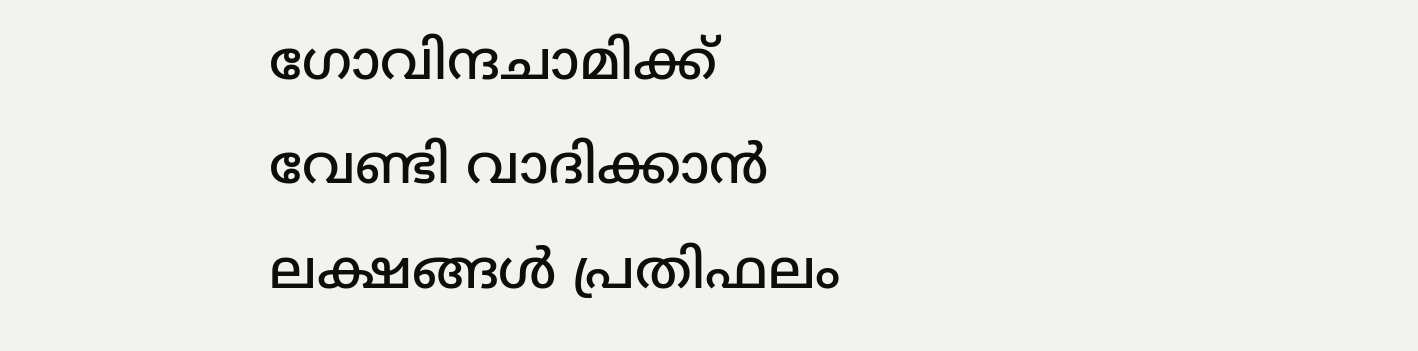ഗോവിന്ദചാമിക്ക് വേണ്ടി വാദിക്കാന്‍ ലക്ഷങ്ങള്‍ പ്രതിഫലം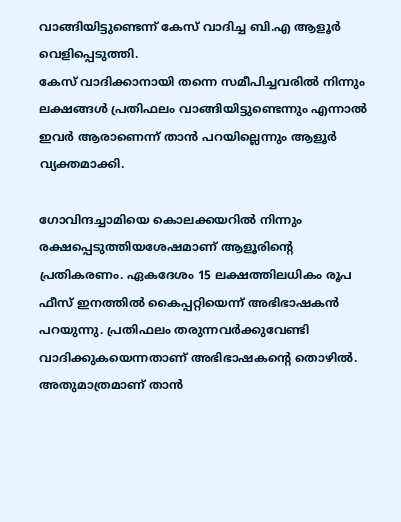വാങ്ങിയിട്ടുണ്ടെന്ന് കേസ് വാദിച്ച ബി.എ ആളൂര്‍ വെളിപ്പെടുത്തി.
കേസ് വാദിക്കാനായി തന്നെ സമീപിച്ചവരില്‍ നിന്നും ലക്ഷങ്ങള്‍ പ്രതിഫലം വാങ്ങിയിട്ടുണ്ടെന്നും എന്നാല്‍ ഇവര്‍ ആരാണെന്ന് താന്‍ പറയില്ലെന്നും ആളൂര്‍ വ്യക്തമാക്കി.

ഗോവിന്ദച്ചാമിയെ കൊലക്കയറില്‍ നിന്നും രക്ഷപ്പെടുത്തിയശേഷമാണ് ആളൂരിന്റെ പ്രതികരണം. ഏകദേശം 15 ലക്ഷത്തിലധികം രൂപ ഫീസ് ഇനത്തില്‍ കൈപ്പറ്റിയെന്ന് അഭിഭാഷകന്‍ പറയുന്നു. പ്രതിഫലം തരുന്നവര്‍ക്കുവേണ്ടി വാദിക്കുകയെന്നതാണ് അഭിഭാഷകന്റെ തൊഴില്‍. അതുമാത്രമാണ് താന്‍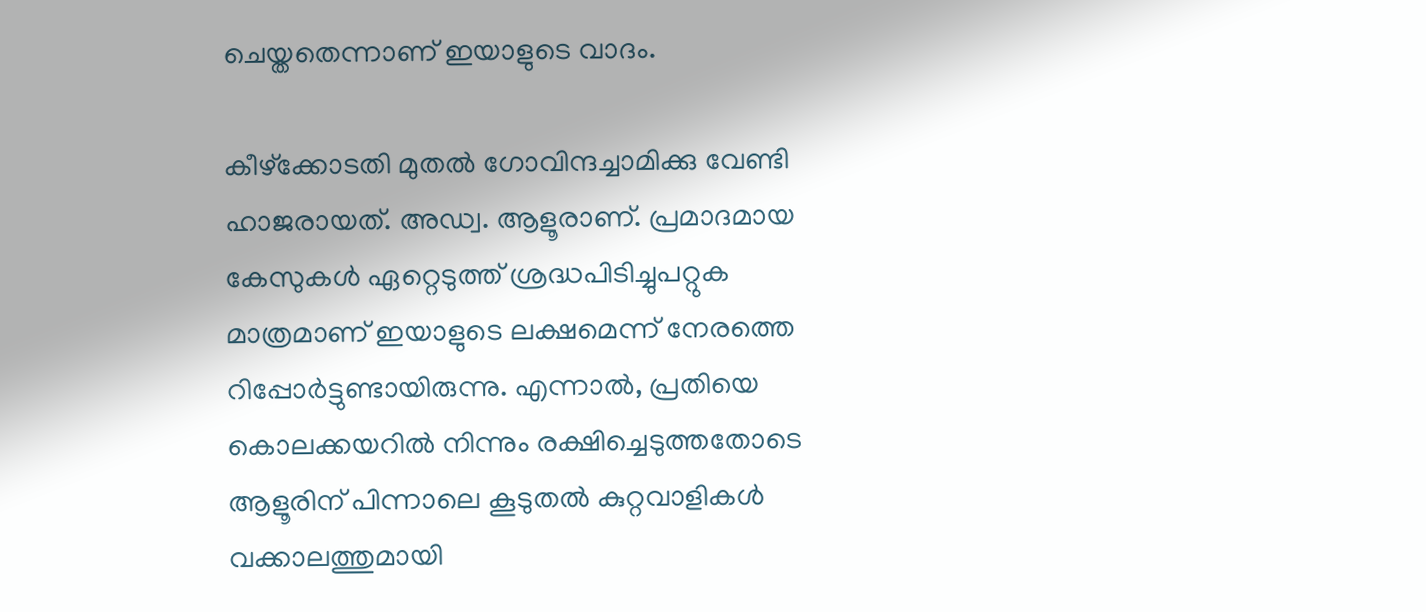ചെയ്തതെന്നാണ് ഇയാളുടെ വാദം.

കീഴ്ക്കോടതി മുതല്‍ ഗോവിന്ദച്ചാമിക്കു വേണ്ടി ഹാജരായത്. അഡ്വ. ആളൂരാണ്. പ്രമാദമായ കേസുകള്‍ ഏറ്റെടുത്ത് ശ്രദ്ധപിടിച്ചുപറ്റുക മാത്രമാണ് ഇയാളുടെ ലക്ഷമെന്ന് നേരത്തെ റിപ്പോര്‍ട്ടുണ്ടായിരുന്നു. എന്നാല്‍, പ്രതിയെ കൊലക്കയറില്‍ നിന്നും രക്ഷിച്ചെടുത്തതോടെ ആളൂരിന് പിന്നാലെ കൂടുതല്‍ കുറ്റവാളികള്‍ വക്കാലത്തുമായി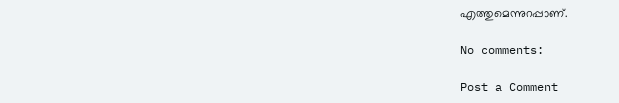എത്തുമെന്നുറപ്പാണ്.

No comments:

Post a Comment